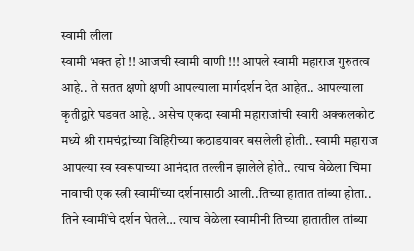स्वामी लीला
स्वामी भक्त हो !! आजची स्वामी वाणी !!! आपले स्वामी महाराज गुरुतत्व आहे.. ते सतत क्षणो क्षणी आपल्याला मार्गदर्शन देत आहेत.. आपल्याला कृतीद्वारे घडवत आहे.. असेच एकदा स्वामी महाराजांची स्वारी अक्कलकोट मध्ये श्री रामचंद्रांच्या विहिरीच्या कठाडयावर बसलेली होती.. स्वामी महाराज आपल्या स्व स्वरूपाच्या आनंदात तल्लीन झालेले होते.. त्याच वेळेला चिमा नावाची एक स्त्री स्वामींच्या दर्शनासाठी आली..तिच्या हातात तांब्या होता.. तिने स्वामींचे दर्शन घेतले… त्याच वेळेला स्वामीनी तिच्या हातातील तांब्या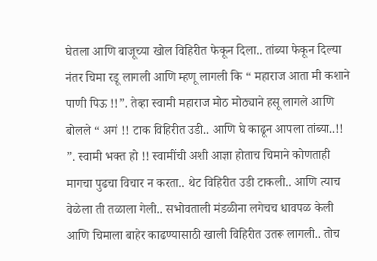घेतला आणि बाजूच्या खोल विहिरीत फेकून दिला.. तांब्या फेकून दिल्या नंतर चिमा रडू लागली आणि म्हणू लागली कि “ महाराज आता मी कशाने पाणी पिऊ !!”. तेव्हा स्वामी महाराज मोठ मोठ्याने हसू लागले आणि बोलले “ अगं !! टाक विहिरीत उडी.. आणि घे काढून आपला तांब्या..!! ”. स्वामी भक्त हो !! स्वामींची अशी आज्ञा होताच चिमाने कोणताही मागचा पुढचा विचार न करता.. थेट विहिरीत उडी टाकली.. आणि त्याच वेळेला ती तळाला गेली.. सभोवताली मंडळीना लगेचच धावपळ केली आणि चिमाला बाहेर काढण्यासाठी खाली विहिरीत उतरू लागली.. तोच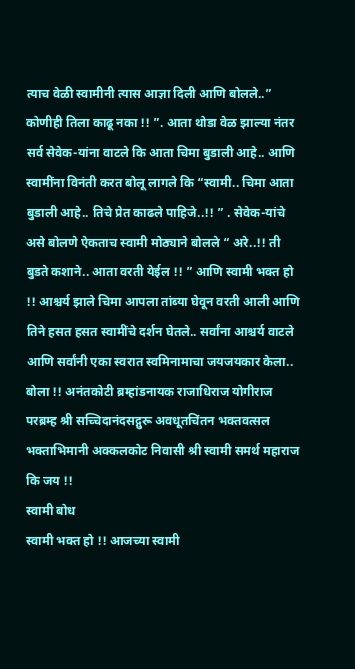त्याच वेळी स्वामीनी त्यास आज्ञा दिली आणि बोलले..” कोणीही तिला काढू नका !! ”. आता थोडा वेळ झाल्या नंतर सर्व सेवेक-यांना वाटले कि आता चिमा बुडाली आहे.. आणि स्वामींना विनंती करत बोलू लागले कि “स्वामी.. चिमा आता बुडाली आहे.. तिचे प्रेत काढले पाहिजे..!! ” . सेवेक-यांचे असे बोलणे ऐकताच स्वामी मोठ्याने बोलले “ अरे..!! ती बुडते कशाने.. आता वरती येईल !! ” आणि स्वामी भक्त हो !! आश्चर्य झाले चिमा आपला तांब्या घेवून वरती आली आणि तिने हसत हसत स्वामींचे दर्शन घेतले.. सर्वांना आश्चर्य वाटले आणि सर्वांनी एका स्वरात स्वमिनामाचा जयजयकार केला..
बोला !! अनंतकोटी ब्रम्हांडनायक राजाधिराज योगीराज परब्रम्ह श्री सच्चिदानंदसद्गुरू अवधूतचिंतन भक्तवत्सल भक्ताभिमानी अक्कलकोट निवासी श्री स्वामी समर्थ महाराज कि जय !!
स्वामी बोध
स्वामी भक्त हो !! आजच्या स्वामी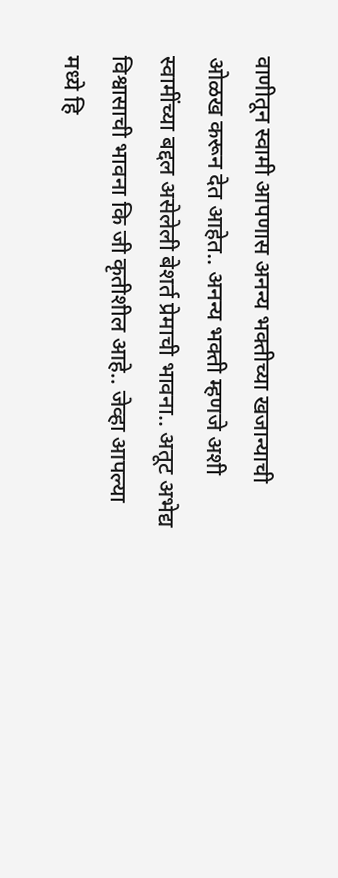वाणीतून स्वामी आपणास अनन्य भक्तीच्या खजान्याची ओळख करून देत आहेत.. अनन्य भक्ती म्हणजे अशी स्वामींच्या बद्दल असेलेली बेशर्त प्रेमाची भावना.. अतूट अभेद्य विश्वासाची भावना कि जी कृतीशील आहे.. जेव्हा आपल्या मध्ये हि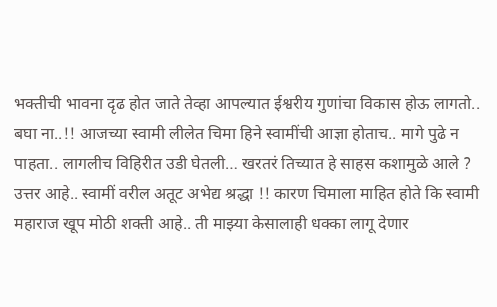भक्तीची भावना दृढ होत जाते तेव्हा आपल्यात ईश्वरीय गुणांचा विकास होऊ लागतो.. बघा ना..!! आजच्या स्वामी लीलेत चिमा हिने स्वामींची आज्ञा होताच.. मागे पुढे न पाहता.. लागलीच विहिरीत उडी घेतली… खरतरं तिच्यात हे साहस कशामुळे आले ? उत्तर आहे.. स्वामीं वरील अतूट अभेद्य श्रद्धा !! कारण चिमाला माहित होते कि स्वामी महाराज खूप मोठी शक्ती आहे.. ती माझ्या केसालाही धक्का लागू देणार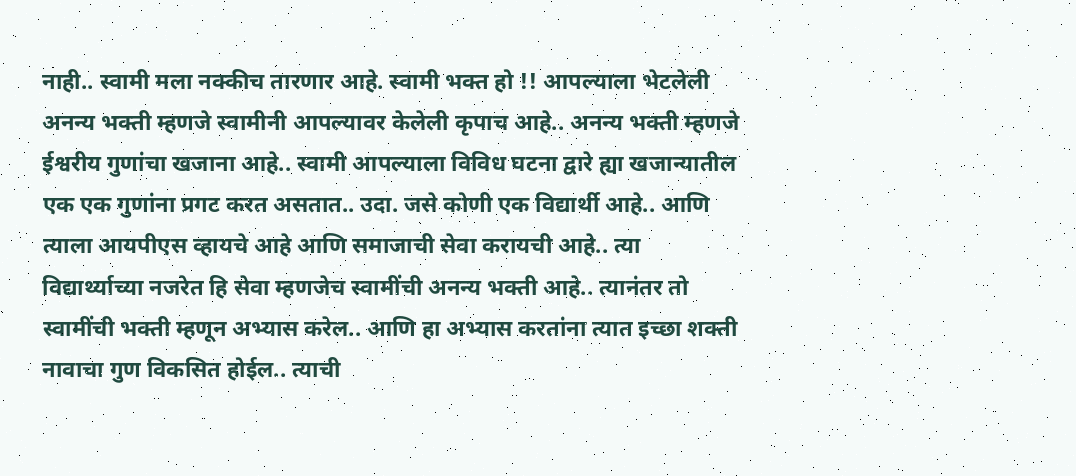नाही.. स्वामी मला नक्कीच तारणार आहे. स्वामी भक्त हो !! आपल्याला भेटलेली अनन्य भक्ती म्हणजे स्वामीनी आपल्यावर केलेली कृपाच आहे.. अनन्य भक्ती म्हणजे ईश्वरीय गुणांचा खजाना आहे.. स्वामी आपल्याला विविध घटना द्वारे ह्या खजान्यातील एक एक गुणांना प्रगट करत असतात.. उदा. जसे कोणी एक विद्यार्थी आहे.. आणि त्याला आयपीएस व्हायचे आहे आणि समाजाची सेवा करायची आहे.. त्या विद्यार्थ्याच्या नजरेत हि सेवा म्हणजेच स्वामींची अनन्य भक्ती आहे.. त्यानंतर तो स्वामींची भक्ती म्हणून अभ्यास करेल.. आणि हा अभ्यास करतांना त्यात इच्छा शक्ती नावाचा गुण विकसित होईल.. त्याची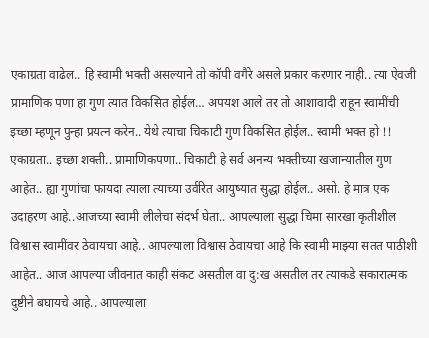एकाग्रता वाढेल.. हि स्वामी भक्ती असल्याने तो कॉपी वगैरे असले प्रकार करणार नाही.. त्या ऐवजी प्रामाणिक पणा हा गुण त्यात विकसित होईल… अपयश आले तर तो आशावादी राहून स्वामींची इच्छा म्हणून पुन्हा प्रयत्न करेन.. येथे त्याचा चिकाटी गुण विकसित होईल.. स्वामी भक्त हो !! एकाग्रता.. इच्छा शक्ती.. प्रामाणिकपणा.. चिकाटी हे सर्व अनन्य भक्तीच्या खजान्यातील गुण आहेत.. ह्या गुणांचा फायदा त्याला त्याच्या उर्वरित आयुष्यात सुद्धा होईल.. असो. हे मात्र एक उदाहरण आहे..आजच्या स्वामी लीलेचा संदर्भ घेता.. आपल्याला सुद्धा चिमा सारखा कृतीशील विश्वास स्वामींवर ठेवायचा आहे.. आपल्याला विश्वास ठेवायचा आहे कि स्वामी माझ्या सतत पाठीशी आहेत.. आज आपल्या जीवनात काही संकट असतील वा दु:ख असतील तर त्याकडे सकारात्मक दुष्टीने बघायचे आहे.. आपल्याला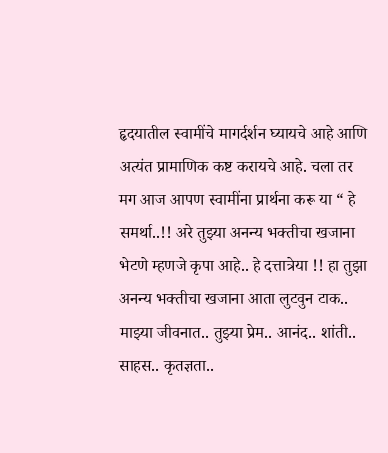हृदयातील स्वामींचे मागर्दर्शन घ्यायचे आहे आणि अत्यंत प्रामाणिक कष्ट करायचे आहे. चला तर मग आज आपण स्वामींना प्रार्थना करू या “ हे समर्था..!! अरे तुझ्या अनन्य भक्तीचा खजाना भेटणे म्हणजे कृपा आहे.. हे दत्तात्रेया !! हा तुझा अनन्य भक्तीचा खजाना आता लुटवुन टाक.. माझ्या जीवनात.. तुझ्या प्रेम.. आनंद.. शांती.. साहस.. कृतज्ञता..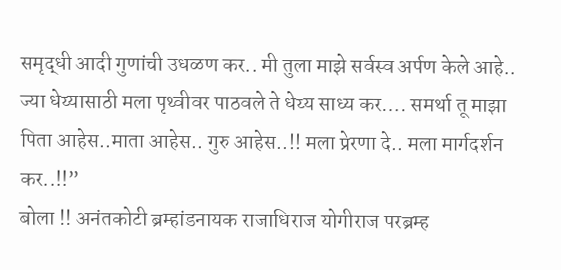समृद्धी आदी गुणांची उधळण कर.. मी तुला माझे सर्वस्व अर्पण केले आहे.. ज्या धेय्यासाठी मला पृथ्वीवर पाठवले ते धेय्य साध्य कर…. समर्था तू माझा पिता आहेस..माता आहेस.. गुरु आहेस..!! मला प्रेरणा दे.. मला मार्गदर्शन कर..!!”
बोला !! अनंतकोटी ब्रम्हांडनायक राजाधिराज योगीराज परब्रम्ह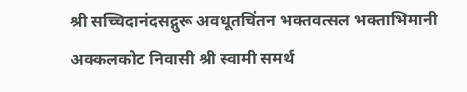श्री सच्चिदानंदसद्गुरू अवधूतचिंतन भक्तवत्सल भक्ताभिमानी अक्कलकोट निवासी श्री स्वामी समर्थ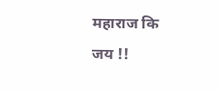महाराज कि जय !!